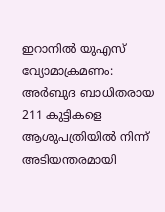ഇറാനിൽ യുഎസ് വ്യോമാക്രമണം: അർബുദ ബാധിതരായ 211 കുട്ടികളെ ആശുപത്രിയിൽ നിന്ന് അടിയന്തരമായി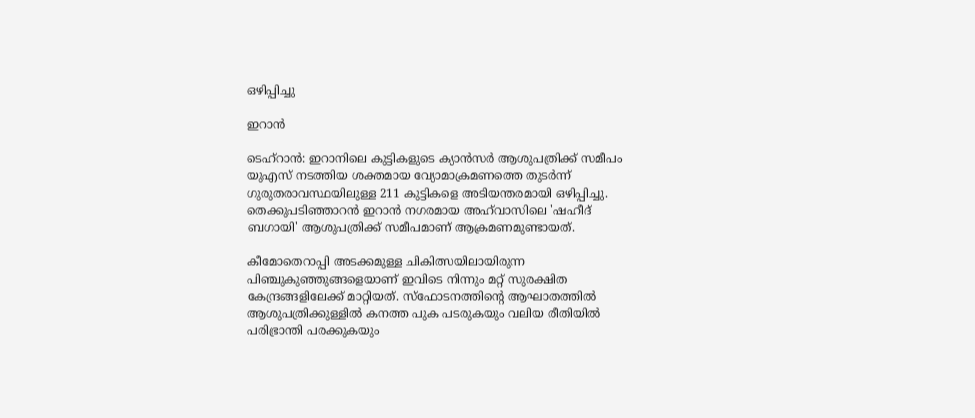ഒഴിപ്പിച്ചു

ഇറാൻ

ടെഹ്‌റാൻ: ഇറാനിലെ കുട്ടികളുടെ ക്യാൻസർ ആശുപത്രിക്ക് സമീപം യുഎസ് നടത്തിയ ശക്തമായ വ്യോമാക്രമണത്തെ തുടർന്ന് ഗുരുതരാവസ്ഥയിലുള്ള 211 കുട്ടികളെ അടിയന്തരമായി ഒഴിപ്പിച്ചു. തെക്കുപടിഞ്ഞാറൻ ഇറാൻ നഗരമായ അഹ്‌വാസിലെ 'ഷഹീദ് ബഗായി' ആശുപത്രിക്ക് സമീപമാണ് ആക്രമണമുണ്ടായത്.

കീമോതെറാപ്പി അടക്കമുള്ള ചികിത്സയിലായിരുന്ന പിഞ്ചുകുഞ്ഞുങ്ങളെയാണ് ഇവിടെ നിന്നും മറ്റ് സുരക്ഷിത കേന്ദ്രങ്ങളിലേക്ക് മാറ്റിയത്. സ്ഫോടനത്തിന്റെ ആഘാതത്തിൽ ആശുപത്രിക്കുള്ളിൽ കനത്ത പുക പടരുകയും വലിയ രീതിയിൽ പരിഭ്രാന്തി പരക്കുകയും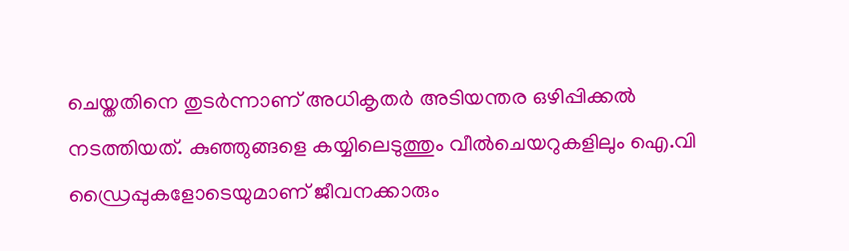ചെയ്തതിനെ തുടർന്നാണ് അധികൃതർ അടിയന്തര ഒഴിപ്പിക്കൽ നടത്തിയത്. കുഞ്ഞുങ്ങളെ കയ്യിലെടുത്തും വീൽചെയറുകളിലും ഐ.വി ഡ്രൈപ്പുകളോടെയുമാണ് ജീവനക്കാരും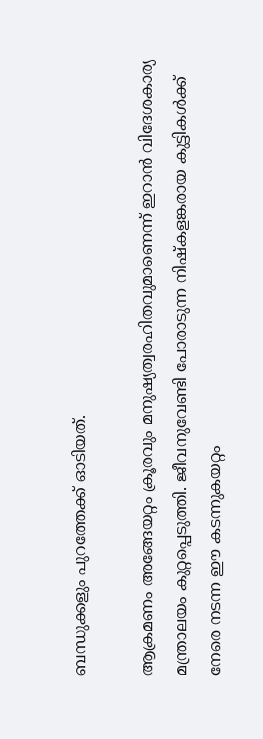ബന്ധുക്കളും പുറത്തേക്ക് ഓടിയത്.

ആക്രമണം അങ്ങേയറ്റം ക്രൂരവും മനുഷ്യത്വരഹിതവുമാണെന്ന് ഇറാൻ വിദേശകാര്യ മന്ത്രാലയം കുറ്റപ്പെടുത്തി. ജീവനുവേണ്ടി പോരാടുന്ന നിഷ്കളങ്കരായ കുട്ടികൾക്ക് നേരെ നടന്ന ഈ കടന്നുകയറ്റം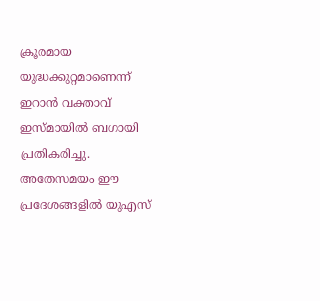ക്രൂരമായ യുദ്ധക്കുറ്റമാണെന്ന് ഇറാൻ വക്താവ് ഇസ്മായിൽ ബഗായി പ്രതികരിച്ചു. അതേസമയം ഈ പ്രദേശങ്ങളിൽ യുഎസ്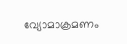വ്യോമാക്രമണം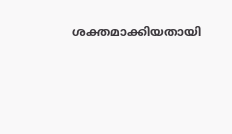ശക്തമാക്കിയതായി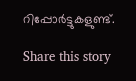റിപ്പോർട്ടുകളുണ്ട്.

Share this story